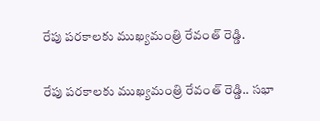రేపు పరకాలకు ముఖ్యమంత్రి రేవంత్ రెడ్డి.

రేపు పరకాలకు ముఖ్యమంత్రి రేవంత్ రెడ్డి.. సభా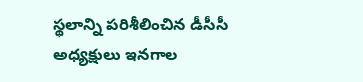స్థలాన్ని పరిశీలించిన డీసీసీ అధ్యక్షులు ఇనగాల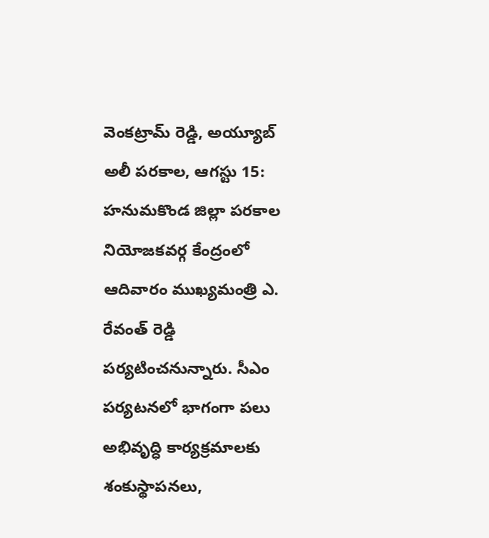వెంకట్రామ్ రెడ్డి, అయ్యూబ్ అలీ పరకాల, ఆగస్టు 15: హనుమకొండ జిల్లా పరకాల నియోజకవర్గ కేంద్రంలో ఆదివారం ముఖ్యమంత్రి ఎ. రేవంత్ రెడ్డి పర్యటించనున్నారు. సీఎం పర్యటనలో భాగంగా పలు అభివృద్ధి కార్యక్రమాలకు శంకుస్థాపనలు,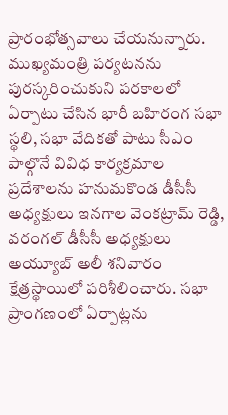ప్రారంభోత్సవాలు చేయనున్నారు. ముఖ్యమంత్రి పర్యటనను పురస్కరించుకుని పరకాలలో ఏర్పాటు చేసిన భారీ బహిరంగ సభా స్థలి, సభా వేదికతో పాటు సీఎం పాల్గొనే వివిధ కార్యక్రమాల ప్రదేశాలను హనుమకొండ డీసీసీ అధ్యక్షులు ఇనగాల వెంకట్రామ్ రెడ్డి, వరంగల్ డీసీసీ అధ్యక్షులు అయ్యూబ్ అలీ శనివారం క్షేత్రస్థాయిలో పరిశీలించారు. సభా ప్రాంగణంలో ఏర్పాట్లను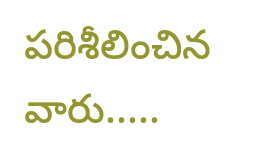పరిశీలించిన వారు.....